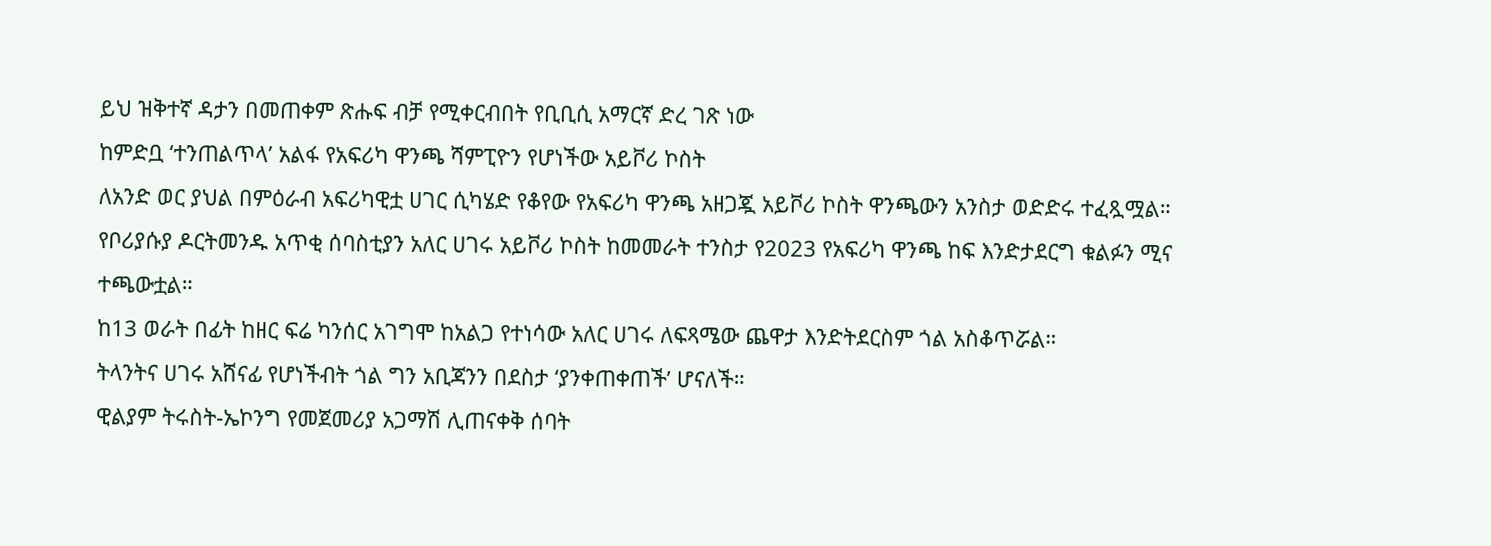ይህ ዝቅተኛ ዳታን በመጠቀም ጽሑፍ ብቻ የሚቀርብበት የቢቢሲ አማርኛ ድረ ገጽ ነው
ከምድቧ ‘ተንጠልጥላ’ አልፋ የአፍሪካ ዋንጫ ሻምፒዮን የሆነችው አይቮሪ ኮስት
ለአንድ ወር ያህል በምዕራብ አፍሪካዊቷ ሀገር ሲካሄድ የቆየው የአፍሪካ ዋንጫ አዘጋጇ አይቮሪ ኮስት ዋንጫውን አንስታ ወድድሩ ተፈጿሟል።
የቦሪያሱያ ዶርትመንዱ አጥቂ ሰባስቲያን አለር ሀገሩ አይቮሪ ኮስት ከመመራት ተንስታ የ2023 የአፍሪካ ዋንጫ ከፍ እንድታደርግ ቁልፉን ሚና ተጫውቷል።
ከ13 ወራት በፊት ከዘር ፍሬ ካንሰር አገግሞ ከአልጋ የተነሳው አለር ሀገሩ ለፍጻሜው ጨዋታ እንድትደርስም ጎል አስቆጥሯል።
ትላንትና ሀገሩ አሸናፊ የሆነችብት ጎል ግን አቢጃንን በደስታ ‘ያንቀጠቀጠች’ ሆናለች።
ዊልያም ትሩስት-ኤኮንግ የመጀመሪያ አጋማሽ ሊጠናቀቅ ሰባት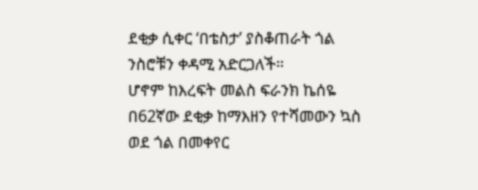ደቂቃ ሲቀር ‘በቴስታ’ ያስቆጠራት ጎል ንስሮቹን ቀዳሚ አድርጋለች።
ሆኖም ከእረፍት መልስ ፍራንክ ኬሰዬ በ62ኛው ደቂቃ ከማእዘን የተሻመውን ኳስ ወደ ጎል በመቀየር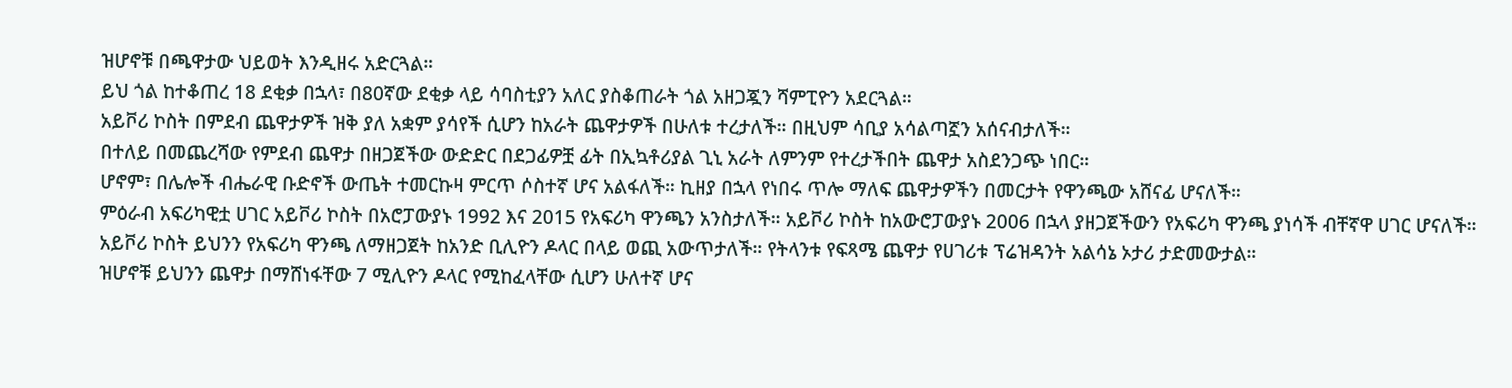ዝሆኖቹ በጫዋታው ህይወት እንዲዘሩ አድርጓል።
ይህ ጎል ከተቆጠረ 18 ደቂቃ በኋላ፣ በ80ኛው ደቂቃ ላይ ሳባስቲያን አለር ያስቆጠራት ጎል አዘጋጇን ሻምፒዮን አደርጓል።
አይቮሪ ኮስት በምደብ ጨዋታዎች ዝቅ ያለ አቋም ያሳየች ሲሆን ከአራት ጨዋታዎች በሁለቱ ተረታለች። በዚህም ሳቢያ አሳልጣኟን አሰናብታለች።
በተለይ በመጨረሻው የምደብ ጨዋታ በዘጋጀችው ውድድር በደጋፊዎቿ ፊት በኢኳቶሪያል ጊኒ አራት ለምንም የተረታችበት ጨዋታ አስደንጋጭ ነበር።
ሆኖም፣ በሌሎች ብሔራዊ ቡድኖች ውጤት ተመርኩዛ ምርጥ ሶስተኛ ሆና አልፋለች። ኪዘያ በኋላ የነበሩ ጥሎ ማለፍ ጨዋታዎችን በመርታት የዋንጫው አሸናፊ ሆናለች።
ምዕራብ አፍሪካዊቷ ሀገር አይቮሪ ኮስት በአሮፓውያኑ 1992 እና 2015 የአፍሪካ ዋንጫን አንስታለች። አይቮሪ ኮስት ከአውሮፓውያኑ 2006 በኋላ ያዘጋጀችውን የአፍሪካ ዋንጫ ያነሳች ብቸኛዋ ሀገር ሆናለች።
አይቮሪ ኮስት ይህንን የአፍሪካ ዋንጫ ለማዘጋጀት ከአንድ ቢሊዮን ዶላር በላይ ወጪ አውጥታለች። የትላንቱ የፍጻሜ ጨዋታ የሀገሪቱ ፕሬዝዳንት አልሳኔ ኦታሪ ታድመውታል።
ዝሆኖቹ ይህንን ጨዋታ በማሸነፋቸው 7 ሚሊዮን ዶላር የሚከፈላቸው ሲሆን ሁለተኛ ሆና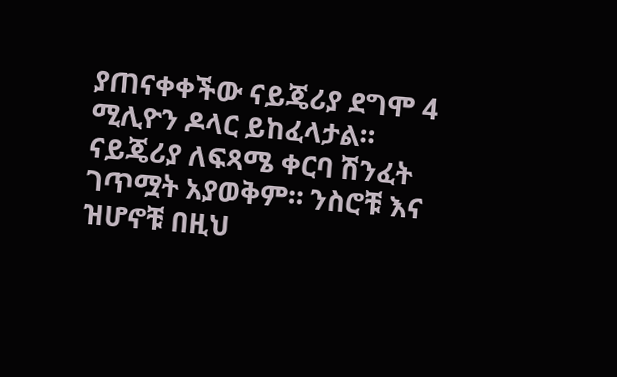ያጠናቀቀችው ናይጄሪያ ደግሞ 4 ሚሊዮን ዶላር ይከፈላታል።
ናይጄሪያ ለፍጻሜ ቀርባ ሽንፈት ገጥሟት አያወቅም። ንስሮቹ እና ዝሆኖቹ በዚህ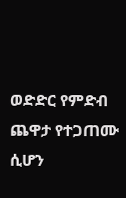ወድድር የምድብ ጨዋታ የተጋጠሙ ሲሆን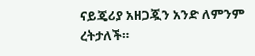ናይጄሪያ አዘጋጇን አንድ ለምንም ረትታለች።